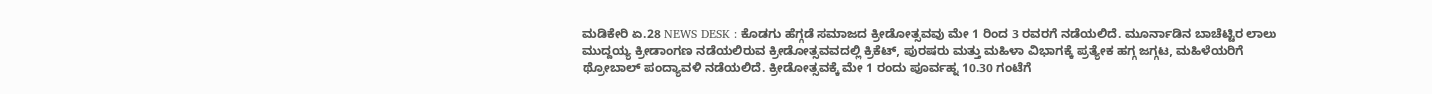ಮಡಿಕೇರಿ ಏ.28 NEWS DESK : ಕೊಡಗು ಹೆಗ್ಗಡೆ ಸಮಾಜದ ಕ್ರೀಡೋತ್ಸವವು ಮೇ 1 ರಿಂದ 3 ರವರಗೆ ನಡೆಯಲಿದೆ. ಮೂರ್ನಾಡಿನ ಬಾಚೆಟ್ಟಿರ ಲಾಲು ಮುದ್ದಯ್ಯ ಕ್ರೀಡಾಂಗಣ ನಡೆಯಲಿರುವ ಕ್ರೀಡೋತ್ಸವವದಲ್ಲಿ ಕ್ರಿಕೆಟ್, ಪುರಷರು ಮತ್ತು ಮಹಿಳಾ ವಿಭಾಗಕ್ಕೆ ಪ್ರತ್ಯೇಕ ಹಗ್ಗ ಜಗ್ಗಟ, ಮಹಿಳೆಯರಿಗೆ ಥ್ರೋಬಾಲ್ ಪಂದ್ಯಾವಳಿ ನಡೆಯಲಿದೆ. ಕ್ರೀಡೋತ್ಸವಕ್ಕೆ ಮೇ 1 ರಂದು ಪೂರ್ವಹ್ನ 10.30 ಗಂಟೆಗೆ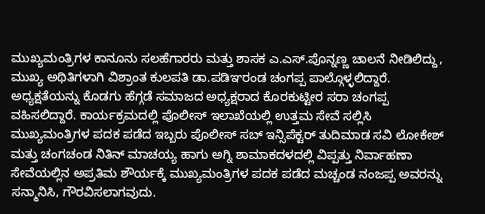ಮುಖ್ಯಮಂತ್ರಿಗಳ ಕಾನೂನು ಸಲಹೆಗಾರರು ಮತ್ತು ಶಾಸಕ ಎ.ಎಸ್.ಪೊನ್ನಣ್ಣ ಚಾಲನೆ ನೀಡಿಲಿದ್ದು, ಮುಖ್ಯ ಅಥಿತಿಗಳಾಗಿ ವಿಶ್ರಾಂತ ಕುಲಪತಿ ಡಾ.ಪಡಿಞರಂಡ ಚಂಗಪ್ಪ ಪಾಲ್ಗೊಳ್ಳಲಿದ್ದಾರೆ. ಅಧ್ಯಕ್ಷತೆಯನ್ನು ಕೊಡಗು ಹೆಗ್ಗಡೆ ಸಮಾಜದ ಅಧ್ಯಕ್ಷರಾದ ಕೊರಕುಟ್ಟೀರ ಸರಾ ಚಂಗಪ್ಪ ವಹಿಸಲಿದ್ದಾರೆ. ಕಾರ್ಯಕ್ರಮದಲ್ಲಿ ಪೊಲೀಸ್ ಇಲಾಖೆಯಲ್ಲಿ ಉತ್ತಮ ಸೇವೆ ಸಲ್ಲಿಸಿ ಮುಖ್ಯಮಂತ್ರಿಗಳ ಪದಕ ಪಡೆದ ಇಬ್ಬರು ಪೊಲೀಸ್ ಸಬ್ ಇನ್ಸಿಪೆಕ್ಟರ್ ತುದಿಮಾಡ ಸವಿ ಲೋಕೇಶ್ ಮತ್ತು ಚಂಗಚಂಡ ನಿತಿನ್ ಮಾಚಯ್ಯ ಹಾಗು ಅಗ್ನಿ ಶಾಮಾಕದಳದಲ್ಲಿ ವಿಪ್ಪತ್ತು ನಿರ್ವಾಹಣಾ ಸೇವೆಯಲ್ಲಿನ ಅಪ್ರತಿಮ ಶೌರ್ಯಕ್ಕೆ ಮುಖ್ಯಮಂತ್ರಿಗಳ ಪದಕ ಪಡೆದ ಮಚ್ಚಂಡ ನಂಜಪ್ಪ ಅವರನ್ನು ಸನ್ಮಾನಿಸಿ, ಗೌರವಿಸಲಾಗವುದು.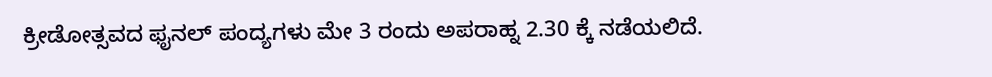ಕ್ರೀಡೋತ್ಸವದ ಫೖನಲ್ ಪಂದ್ಯಗಳು ಮೇ 3 ರಂದು ಅಪರಾಹ್ನ 2.30 ಕ್ಕೆ ನಡೆಯಲಿದೆ.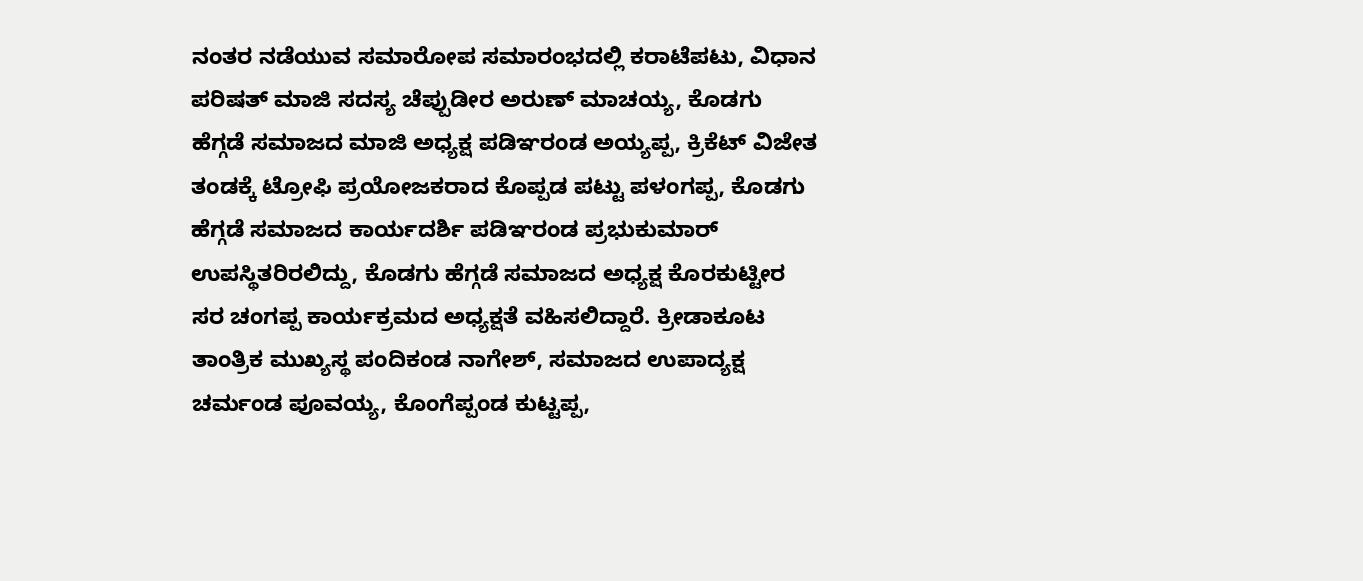ನಂತರ ನಡೆಯುವ ಸಮಾರೋಪ ಸಮಾರಂಭದಲ್ಲಿ ಕರಾಟೆಪಟು, ವಿಧಾನ ಪರಿಷತ್ ಮಾಜಿ ಸದಸ್ಯ ಚೆಪ್ಪುಡೀರ ಅರುಣ್ ಮಾಚಯ್ಯ, ಕೊಡಗು ಹೆಗ್ಗಡೆ ಸಮಾಜದ ಮಾಜಿ ಅಧ್ಯಕ್ಷ ಪಡಿಞರಂಡ ಅಯ್ಯಪ್ಪ, ಕ್ರಿಕೆಟ್ ವಿಜೇತ ತಂಡಕ್ಕೆ ಟ್ರೋಫಿ ಪ್ರಯೋಜಕರಾದ ಕೊಪ್ಪಡ ಪಟ್ಟು ಪಳಂಗಪ್ಪ, ಕೊಡಗು ಹೆಗ್ಗಡೆ ಸಮಾಜದ ಕಾರ್ಯದರ್ಶಿ ಪಡಿಞರಂಡ ಪ್ರಭುಕುಮಾರ್ ಉಪಸ್ಥಿತರಿರಲಿದ್ದು, ಕೊಡಗು ಹೆಗ್ಗಡೆ ಸಮಾಜದ ಅಧ್ಯಕ್ಷ ಕೊರಕುಟ್ಟೀರ ಸರ ಚಂಗಪ್ಪ ಕಾರ್ಯಕ್ರಮದ ಅಧ್ಯಕ್ಷತೆ ವಹಿಸಲಿದ್ದಾರೆ. ಕ್ರೀಡಾಕೂಟ ತಾಂತ್ರಿಕ ಮುಖ್ಯಸ್ಥ ಪಂದಿಕಂಡ ನಾಗೇಶ್, ಸಮಾಜದ ಉಪಾದ್ಯಕ್ಷ ಚರ್ಮಂಡ ಪೂವಯ್ಯ, ಕೊಂಗೆಪ್ಪಂಡ ಕುಟ್ಟಪ್ಪ,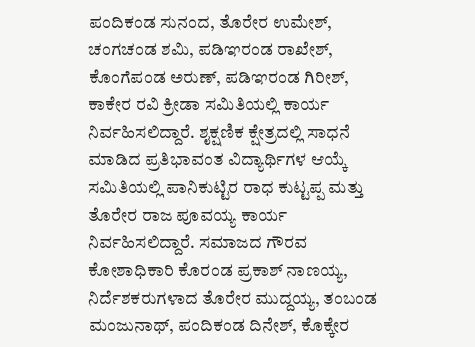ಪಂದಿಕಂಡ ಸುನಂದ, ತೊರೇರ ಉಮೇಶ್, ಚಂಗಚಂಡ ಶಮಿ, ಪಡಿಞರಂಡ ರಾಖೇಶ್, ಕೊಂಗೆಪಂಡ ಅರುಣ್, ಪಡಿಞರಂಡ ಗಿರೀಶ್, ಕಾಕೇರ ರವಿ ಕ್ರೀಡಾ ಸಮಿತಿಯಲ್ಲಿ ಕಾರ್ಯ ನಿರ್ವಹಿಸಲಿದ್ದಾರೆ. ಶೖಕ್ಷಣಿಕ ಕ್ಷೇತ್ರದಲ್ಲಿ ಸಾಧನೆ ಮಾಡಿದ ಪ್ರತಿಭಾವಂತ ವಿದ್ಯಾರ್ಥಿಗಳ ಆಯ್ಕೆ ಸಮಿತಿಯಲ್ಲಿ ಪಾನಿಕುಟ್ಟಿರ ರಾಧ ಕುಟ್ಟಪ್ಪ ಮತ್ತು ತೊರೇರ ರಾಜ ಪೂವಯ್ಯ ಕಾರ್ಯ ನಿರ್ವಹಿಸಲಿದ್ದಾರೆ. ಸಮಾಜದ ಗೌರವ ಕೋಶಾಧಿಕಾರಿ ಕೊರಂಡ ಪ್ರಕಾಶ್ ನಾಣಯ್ಯ, ನಿರ್ದೆಶಕರುಗಳಾದ ತೊರೇರ ಮುದ್ದಯ್ಯ, ತಂಬಂಡ ಮಂಜುನಾಥ್, ಪಂದಿಕಂಡ ದಿನೇಶ್, ಕೊಕ್ಕೇರ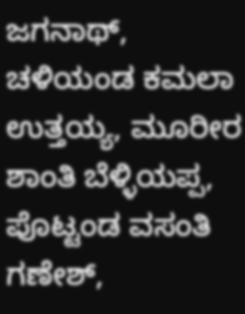ಜಗನಾಥ್, ಚಳಿಯಂಡ ಕಮಲಾ ಉತ್ತಯ್ಯ, ಮೂರೀರ ಶಾಂತಿ ಬೆಳ್ಳಿಯಪ್ಪ, ಪೊಟ್ಟಂಡ ವಸಂತಿ ಗಣೇಶ್,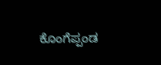ಕೊಂಗೆಪ್ಪಂಡ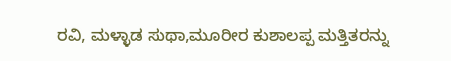ರವಿ, ಮಳ್ಳಾಡ ಸುಥಾ,ಮೂರೀರ ಕುಶಾಲಪ್ಪ ಮತ್ತಿತರನ್ನು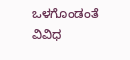ಒಳಗೊಂಡಂತೆ ವಿವಿಧ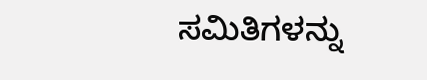ಸಮಿತಿಗಳನ್ನು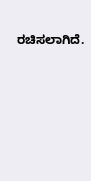ರಚಿಸಲಾಗಿದೆ.